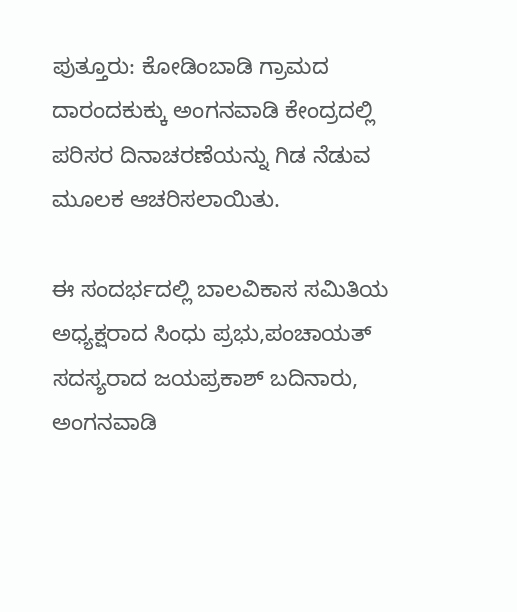ಪುತ್ತೂರು: ಕೋಡಿಂಬಾಡಿ ಗ್ರಾಮದ ದಾರಂದಕುಕ್ಕು ಅಂಗನವಾಡಿ ಕೇಂದ್ರದಲ್ಲಿ ಪರಿಸರ ದಿನಾಚರಣೆಯನ್ನು ಗಿಡ ನೆಡುವ ಮೂಲಕ ಆಚರಿಸಲಾಯಿತು.

ಈ ಸಂದರ್ಭದಲ್ಲಿ ಬಾಲವಿಕಾಸ ಸಮಿತಿಯ ಅಧ್ಯಕ್ಷರಾದ ಸಿಂಧು ಪ್ರಭು,ಪಂಚಾಯತ್ ಸದಸ್ಯರಾದ ಜಯಪ್ರಕಾಶ್ ಬದಿನಾರು, ಅಂಗನವಾಡಿ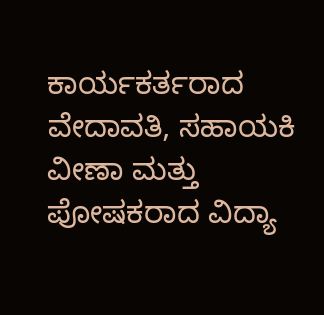ಕಾರ್ಯಕರ್ತರಾದ ವೇದಾವತಿ, ಸಹಾಯಕಿ ವೀಣಾ ಮತ್ತು ಪೋಷಕರಾದ ವಿದ್ಯಾ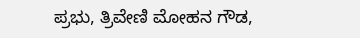ಪ್ರಭು, ತ್ರಿವೇಣಿ ಮೋಹನ ಗೌಡ,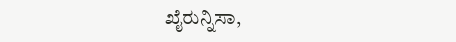ಖೈರುನ್ನಿಸಾ,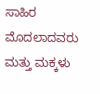ಸಾಹಿರ ಮೊದಲಾದವರು ಮತ್ತು ಮಕ್ಕಳು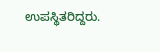ಉಪಸ್ಥಿತರಿದ್ದರು.